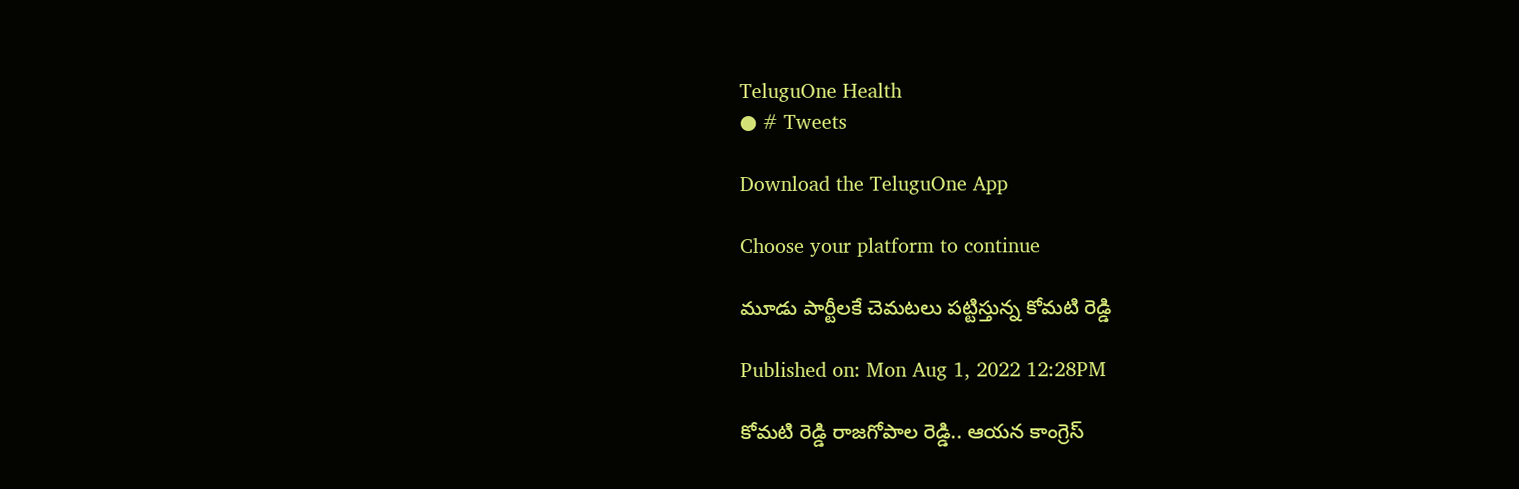TeluguOne Health
● # Tweets

Download the TeluguOne App

Choose your platform to continue

మూడు పార్టీలకే చెమటలు పట్టిస్తున్న కోమటి రెడ్డి

Published on: Mon Aug 1, 2022 12:28PM

కోమటి రెడ్డి రాజగోపాల రెడ్డి.. ఆయన కాంగ్రెస్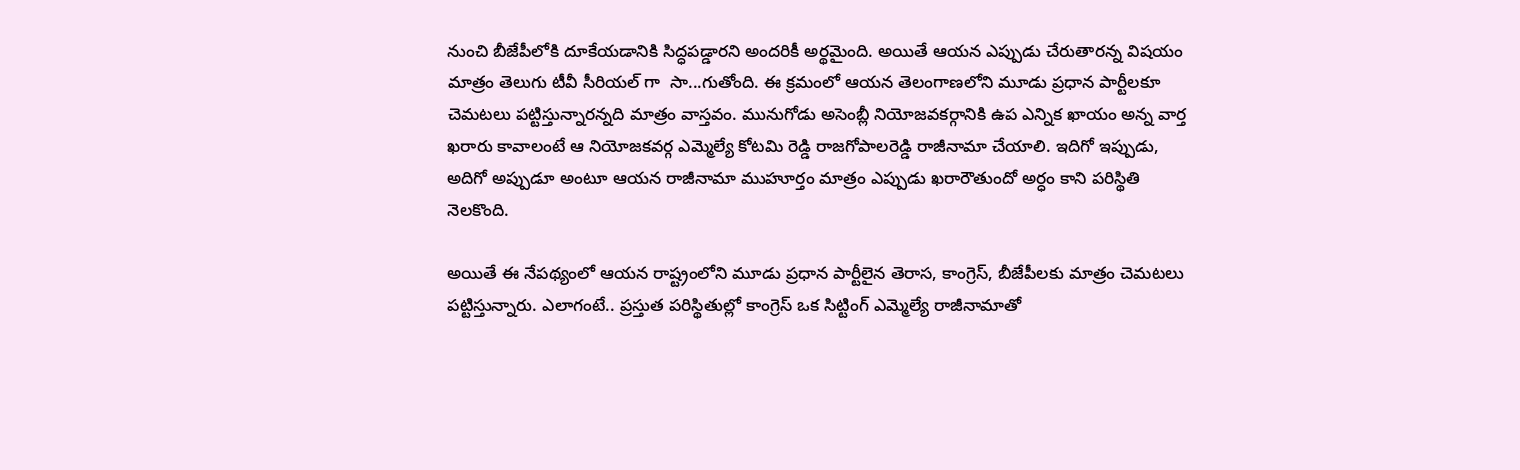నుంచి బీజేపీలోకి దూకేయడానికి సిద్ధపడ్డారని అందరికీ అర్థమైంది. అయితే ఆయన ఎప్పుడు చేరుతారన్న విషయం మాత్రం తెలుగు టీవీ సీరియల్ గా  సా...గుతోంది. ఈ క్రమంలో ఆయన తెలంగాణలోని మూడు ప్రధాన పార్టీలకూ చెమటలు పట్టిస్తున్నారన్నది మాత్రం వాస్తవం. మునుగోడు అసెంబ్లీ నియోజవకర్గానికి ఉప ఎన్నిక ఖాయం అన్న వార్త ఖరారు కావాలంటే ఆ నియోజకవర్గ ఎమ్మెల్యే కోటమి రెడ్డి రాజగోపాలరెడ్డి రాజీనామా చేయాలి. ఇదిగో ఇప్పుడు, అదిగో అప్పుడూ అంటూ ఆయన రాజీనామా ముహూర్తం మాత్రం ఎప్పుడు ఖరారౌతుందో అర్ధం కాని పరిస్థితి నెలకొంది.

అయితే ఈ నేపథ్యంలో ఆయన రాష్ట్రంలోని మూడు ప్రధాన పార్టీలైన తెరాస, కాంగ్రెస్, బీజేపీలకు మాత్రం చెమటలు పట్టిస్తున్నారు. ఎలాగంటే.. ప్రస్తుత పరిస్థితుల్లో కాంగ్రెస్ ఒక సిట్టింగ్ ఎమ్మెల్యే రాజీనామాతో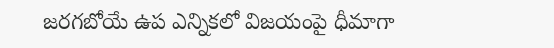జరగబోయే ఉప ఎన్నికలో విజయంపై ధీమాగా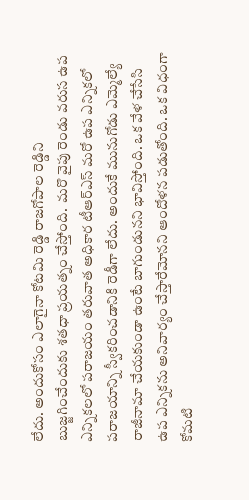లేదు. అందుకోసం ఎలాగైనా కోటమి రెడ్డి రాజగోపాల రెడ్డిని బుజ్జగించేందుకు శతధా ప్రయత్నం చేస్తోంది.  మరొ వైపు రెండు వరుస ఉప ఎన్నికలలో పరాజయం తరువాత అధికార టీఆర్ఎస్ మరో ఉప ఎన్నికలో పరాజయాన్ని స్వీకరించడానికి రెడీగా లేదు. అందుకే మునుగోడు ఎమ్మెల్యే రాజీనామా చేయకుండా ఉంటే బాగుండునని భావిస్తోంది. ఒక వేళ చేసేసి ఉప ఎన్నికను అనివార్యం చేస్తారేమోనని ఆందోళన పడుతోంది. ఒక విధంగా కోమటి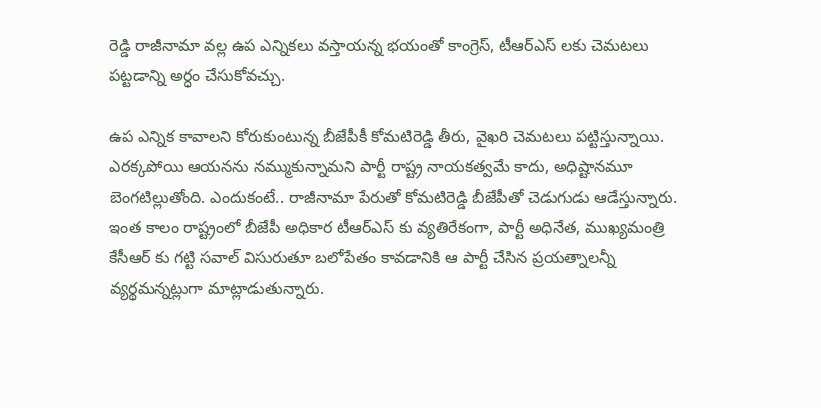రెడ్డి రాజీనామా వల్ల ఉప ఎన్నికలు వస్తాయన్న భయంతో కాంగ్రెస్, టీఆర్ఎస్ లకు చెమటలు పట్టడాన్ని అర్ధం చేసుకోవచ్చు.

ఉప ఎన్నిక కావాలని కోరుకుంటున్న బీజేపీకీ కోమటిరెడ్డి తీరు, వైఖరి చెమటలు పట్టిస్తున్నాయి. ఎరక్కపోయి ఆయనను నమ్ముకున్నామని పార్టీ రాష్ట్ర నాయకత్వమే కాదు, అధిష్టానమూ బెంగటిల్లుతోంది. ఎందుకంటే.. రాజీనామా పేరుతో కోమటిరెడ్డి బీజేపీతో చెడుగుడు ఆడేస్తున్నారు. ఇంత కాలం రాష్ట్రంలో బీజేపీ అధికార టీఆర్ఎస్ కు వ్యతిరేకంగా, పార్టీ అధినేత, ముఖ్యమంత్రి కేసీఆర్ కు గట్టి సవాల్ విసురుతూ బలోపేతం కావడానికి ఆ పార్టీ చేసిన ప్రయత్నాలన్నీ వ్యర్థమన్నట్లుగా మాట్లాడుతున్నారు.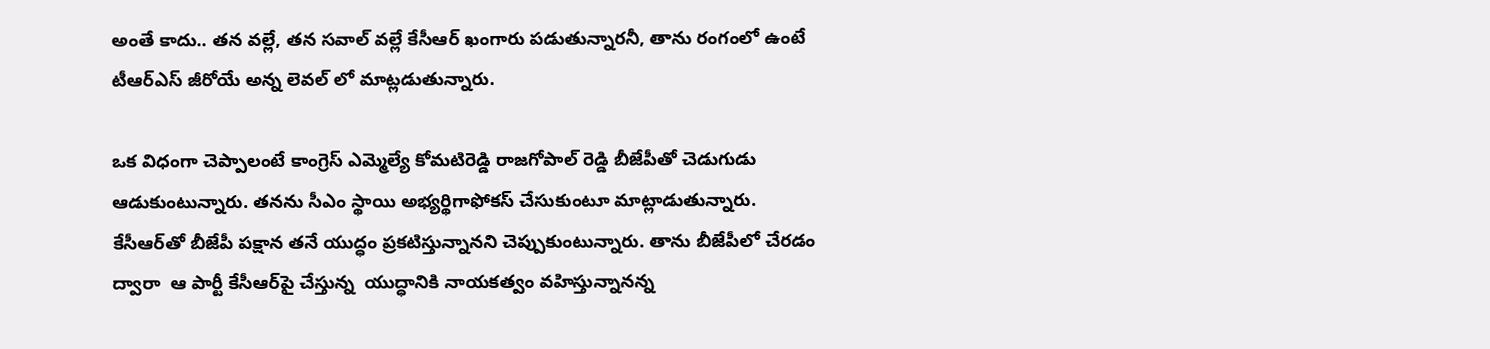అంతే కాదు.. తన వల్లే, తన సవాల్ వల్లే కేసీఆర్ ఖంగారు పడుతున్నారనీ, తాను రంగంలో ఉంటే టీఆర్ఎస్ జీరోయే అన్న లెవల్ లో మాట్లడుతున్నారు.

ఒక విధంగా చెప్పాలంటే కాంగ్రెస్ ఎమ్మెల్యే కోమటిరెడ్డి రాజగోపాల్ రెడ్డి బీజేపీతో చెడుగుడు ఆడుకుంటున్నారు. తనను సీఎం స్థాయి అభ్యర్థిగాఫోకస్ చేసుకుంటూ మాట్లాడుతున్నారు.  కేసీఆర్‌తో బీజేపీ పక్షాన తనే యుద్ధం ప్రకటిస్తున్నానని చెప్పుకుంటున్నారు. తాను బీజేపీలో చేరడం ద్వారా  ఆ పార్టీ కేసీఆర్‌పై చేస్తున్న  యుద్ధానికి నాయకత్వం వహిస్తున్నానన్న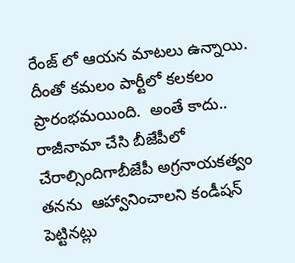రేంజ్ లో ఆయన మాటలు ఉన్నాయి. దీంతో కమలం పార్టీలో కలకలం ప్రారంభమయింది.  అంతే కాదు.. రాజీనామా చేసి బీజేపీలో చేరాల్సిందిగాబీజేపీ అగ్రనాయకత్వం తనను  ఆహ్వానించాలని కండీషన్ పెట్టినట్లు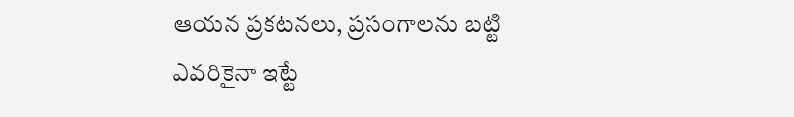ఆయన ప్రకటనలు, ప్రసంగాలను బట్టి ఎవరికైనా ఇట్టే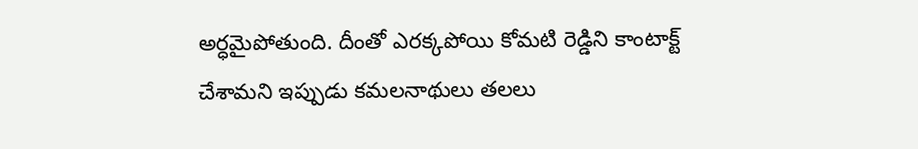అర్ధమైపోతుంది. దీంతో ఎరక్కపోయి కోమటి రెడ్డిని కాంటాక్ట్ చేశామని ఇప్పుడు కమలనాథులు తలలు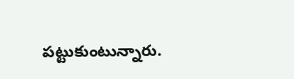పట్టుకుంటున్నారు.